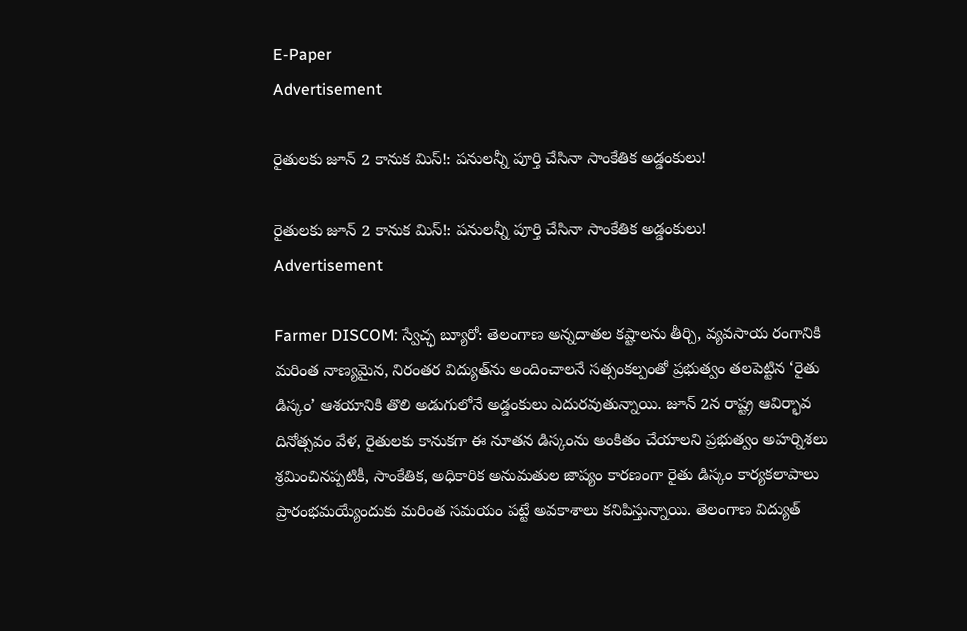E-Paper
Advertisement

రైతులకు జూన్ 2 కానుక మిస్!: పనులన్నీ పూర్తి చేసినా సాంకేతిక అడ్డంకులు!

రైతులకు జూన్ 2 కానుక మిస్!: పనులన్నీ పూర్తి చేసినా సాంకేతిక అడ్డంకులు!
Advertisement

Farmer DISCOM: స్వేచ్ఛ బ్యూరో: తెలంగాణ అన్నదాతల కష్టాలను తీర్చి, వ్యవసాయ రంగానికి మరింత నాణ్యమైన, నిరంతర విద్యుత్‌ను అందించాలనే సత్సంకల్పంతో ప్రభుత్వం తలపెట్టిన ‘రైతు డిస్కం’ ఆశయానికి తొలి అడుగులోనే అడ్డంకులు ఎదురవుతున్నాయి. జూన్ 2న రాష్ట్ర ఆవిర్భావ దినోత్సవం వేళ, రైతులకు కానుకగా ఈ నూతన డిస్కంను అంకితం చేయాలని ప్రభుత్వం అహర్నిశలు శ్రమించినప్పటికీ, సాంకేతిక, అధికారిక అనుమతుల జాప్యం కారణంగా రైతు డిస్కం కార్యకలాపాలు ప్రారంభమయ్యేందుకు మరింత సమయం పట్టే అవకాశాలు కనిపిస్తున్నాయి. తెలంగాణ విద్యుత్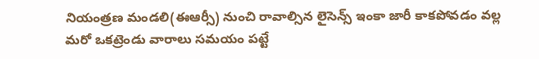నియంత్రణ మండలి(ఈఆర్సీ) నుంచి రావాల్సిన లైసెన్స్ ఇంకా జారీ కాకపోవడం వల్ల మరో ఒకట్రెండు వారాలు సమయం పట్టే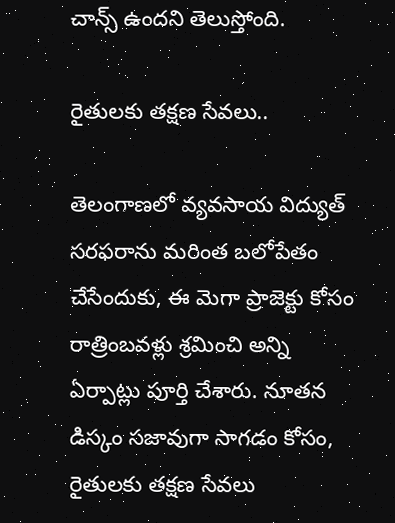చాన్స్ ఉందని తెలుస్తోంది.

రైతులకు తక్షణ సేవలు..

తెలంగాణలో వ్యవసాయ విద్యుత్ సరఫరాను మరింత బలోపేతం చేసేందుకు, ఈ మెగా ప్రాజెక్టు కోసం రాత్రింబవళ్లు శ్రమించి అన్ని ఏర్పాట్లు పూర్తి చేశారు. నూతన డిస్కం సజావుగా సాగడం కోసం, రైతులకు తక్షణ సేవలు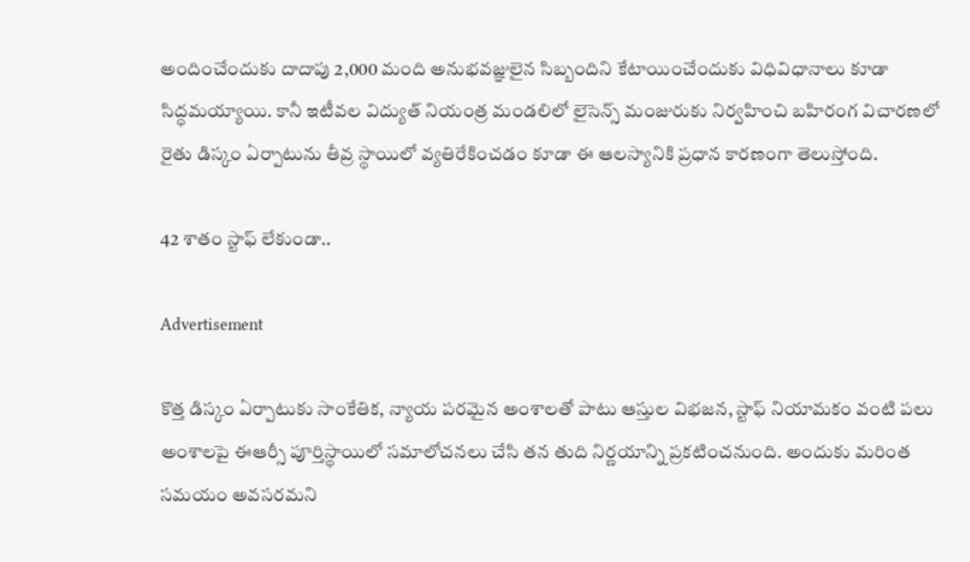అందించేందుకు దాదాపు 2,000 మంది అనుభవజ్ఞులైన సిబ్బందిని కేటాయించేందుకు విధివిధానాలు కూడా సిద్ధమయ్యాయి. కానీ ఇటీవల విద్యుత్ నియంత్ర మండలిలో లైసెన్స్ మంజురుకు నిర్వహించి బహిరంగ విచారణలో రైతు డిస్కం ఏర్పాటును తీవ్ర స్థాయిలో వ్యతిరేకించడం కూడా ఈ ఆలస్యానికి ప్రధాన కారణంగా తెలుస్తోంది.

42 శాతం స్టాఫ్ లేకుండా..

Advertisement

కొత్త డిస్కం ఏర్పాటుకు సాంకేతిక, న్యాయ పరమైన అంశాలతో పాటు ఆస్తుల విభజన, స్టాఫ్ నియామకం వంటి పలు అంశాలపై ఈఆర్సీ పూర్తిస్థాయిలో సమాలోచనలు చేసి తన తుది నిర్ణయాన్ని ప్రకటించనుంది. అందుకు మరింత సమయం అవసరమని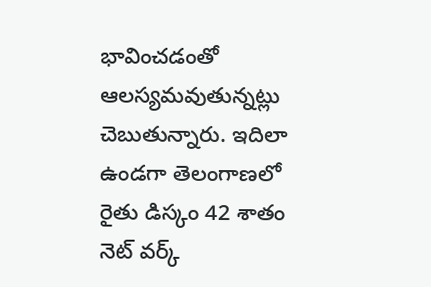భావించడంతో ఆలస్యమవుతున్నట్లు చెబుతున్నారు. ఇదిలా ఉండగా తెలంగాణలో రైతు డిస్కం 42 శాతం నెట్ వర్క్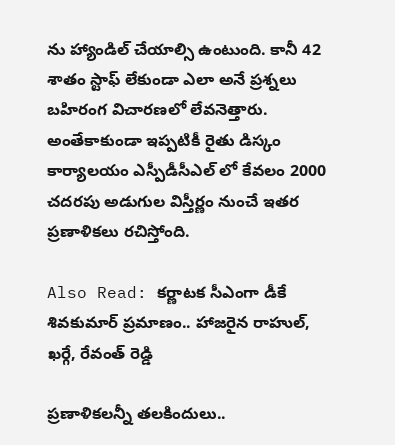ను హ్యాండిల్ చేయాల్సి ఉంటుంది. కానీ 42 శాతం స్టాఫ్ లేకుండా ఎలా అనే ప్రశ్నలు బహిరంగ విచారణలో లేవనెత్తారు. అంతేకాకుండా ఇప్పటికీ రైతు డిస్కం కార్యాలయం ఎస్పీడీసీఎల్ లో కేవలం 2000 చదరపు అడుగుల విస్తీర్ణం నుంచే ఇతర ప్రణాళికలు రచిస్తోంది.

Also Read: కర్ణాటక సీఎంగా డీకే శివకుమార్‌ ప్రమాణం.. హాజరైన రాహుల్, ఖర్గే, రేవంత్ రెడ్డి

ప్రణాళికలన్నీ తలకిందులు..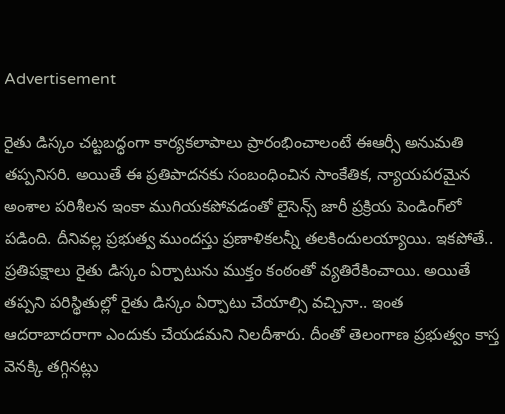Advertisement

రైతు డిస్కం చట్టబద్ధంగా కార్యకలాపాలు ప్రారంభించాలంటే ఈఆర్సీ అనుమతి తప్పనిసరి. అయితే ఈ ప్రతిపాదనకు సంబంధించిన సాంకేతిక, న్యాయపరమైన అంశాల పరిశీలన ఇంకా ముగియకపోవడంతో లైసెన్స్ జారీ ప్రక్రియ పెండింగ్‌లో పడింది. దీనివల్ల ప్రభుత్వ ముందస్తు ప్రణాళికలన్నీ తలకిందులయ్యాయి. ఇకపోతే.. ప్రతిపక్షాలు రైతు డిస్కం ఏర్పాటును ముక్తం కంఠంతో వ్యతిరేకించాయి. అయితే తప్పని పరిస్థితుల్లో రైతు డిస్కం ఏర్పాటు చేయాల్సి వచ్చినా.. ఇంత ఆదరాబాదరాగా ఎందుకు చేయడమని నిలదీశారు. దీంతో తెలంగాణ ప్రభుత్వం కాస్త వెనక్కి తగ్గినట్లు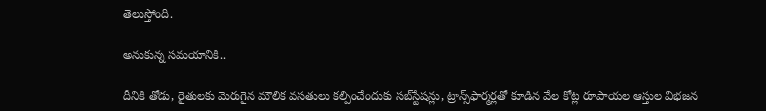తెలుస్తోంది.

అనుకున్న సమయానికి..

దీనికి తోడు, రైతులకు మెరుగైన మౌలిక వసతులు కల్పించేందుకు సబ్‌స్టేషన్లు, ట్రాన్స్‌ఫార్మర్లతో కూడిన వేల కోట్ల రూపాయల ఆస్తుల విభజన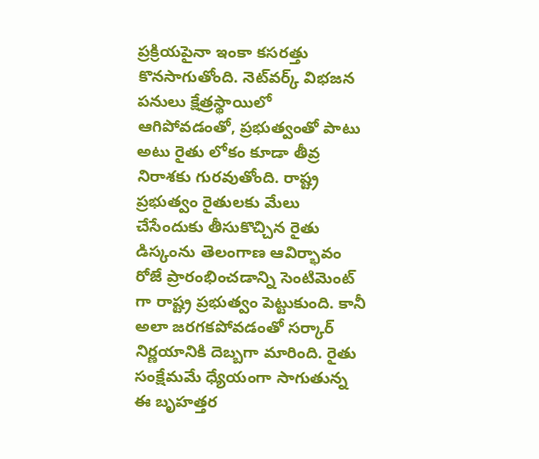ప్రక్రియపైనా ఇంకా కసరత్తు కొనసాగుతోంది. నెట్‌వర్క్ విభజన పనులు క్షేత్రస్థాయిలో ఆగిపోవడంతో, ప్రభుత్వంతో పాటు అటు రైతు లోకం కూడా తీవ్ర నిరాశకు గురవుతోంది. రాష్ట్ర ప్రభుత్వం రైతులకు మేలు చేసేందుకు తీసుకొచ్చిన రైతు డిస్కంను తెలంగాణ ఆవిర్భావం రోజే ప్రారంభించడాన్ని సెంటిమెంట్ గా రాష్ట్ర ప్రభుత్వం పెట్టుకుంది. కానీ అలా జరగకపోవడంతో సర్కార్ నిర్ణయానికి దెబ్బగా మారింది. రైతు సంక్షేమమే ధ్యేయంగా సాగుతున్న ఈ బృహత్తర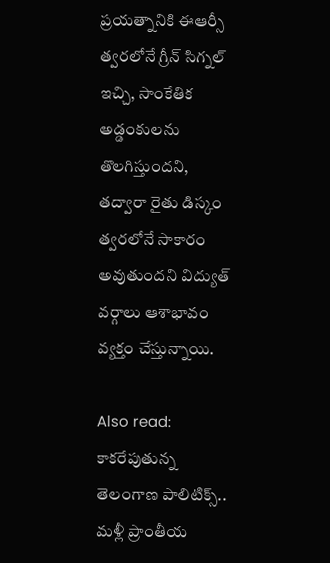ప్రయత్నానికి ఈఆర్సీ త్వరలోనే గ్రీన్ సిగ్నల్ ఇచ్చి, సాంకేతిక అడ్డంకులను తొలగిస్తుందని, తద్వారా రైతు డిస్కం త్వరలోనే సాకారం అవుతుందని విద్యుత్ వర్గాలు ఆశాభావం వ్యక్తం చేస్తున్నాయి.

Also read: కాకరేపుతున్న తెలంగాణ పాలిటిక్స్.. మళ్లీ ప్రాంతీయ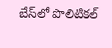బేస్‌లో పొలిటికల్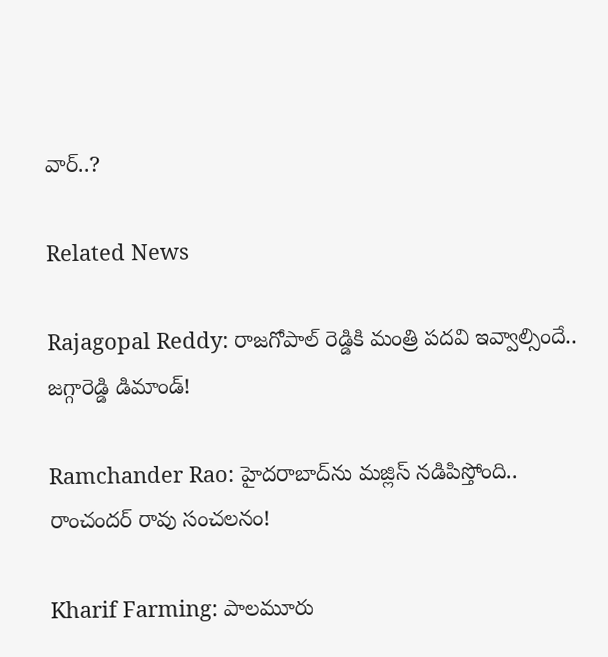వార్..?

Related News

Rajagopal Reddy: రాజగోపాల్ రెడ్డికి మంత్రి పదవి ఇవ్వాల్సిందే.. జగ్గారెడ్డి డిమాండ్!

Ramchander Rao: హైదరాబాద్‌ను మజ్లిస్ నడిపిస్తోంది.. రాంచందర్ రావు సంచలనం!

Kharif Farming: పాలమూరు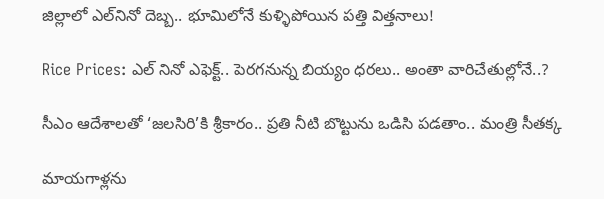జిల్లాలో ఎల్‌నినో దెబ్బ.. భూమిలోనే కుళ్ళిపోయిన పత్తి విత్తనాలు!

Rice Prices: ఎల్ నినో ఎఫెక్ట్.. పెరగనున్న బియ్యం ధరలు.. అంతా వారిచేతుల్లోనే..?

సీఎం ఆదేశాలతో ‘జలసిరి’కి శ్రీకారం.. ప్రతి నీటి బొట్టును ఒడిసి పడతాం.. మంత్రి సీతక్క

మాయగాళ్లను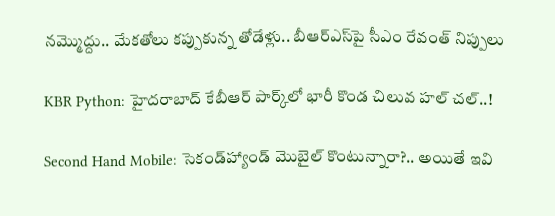నమ్మొద్దు.. మేకతోలు కప్పుకున్న తోడేళ్లు.. బీఆర్‌ఎస్‌పై సీఎం రేవంత్ నిప్పులు

KBR Python: హైదరాబాద్ కేబీఆర్ పార్క్‌లో భారీ కొండ చిలువ హల్ చల్..!

Second Hand Mobile: సెకండ్‌హ్యాండ్ మొబైల్ కొంటున్నారా?.. అయితే ఇవి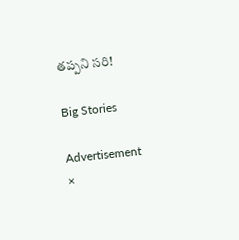తప్పని సరి!

Big Stories

Advertisement
×